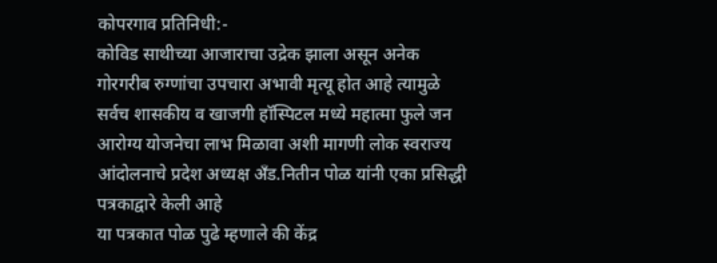कोपरगाव प्रतिनिधी:-
कोविड साथीच्या आजाराचा उद्रेक झाला असून अनेक गोरगरीब रुग्णांचा उपचारा अभावी मृत्यू होत आहे त्यामुळे सर्वच शासकीय व खाजगी हॉस्पिटल मध्ये महात्मा फुले जन आरोग्य योजनेचा लाभ मिळावा अशी मागणी लोक स्वराज्य आंदोलनाचे प्रदेश अध्यक्ष अँड.नितीन पोळ यांनी एका प्रसिद्धी पत्रकाद्वारे केली आहे
या पत्रकात पोळ पुढे म्हणाले की केंद्र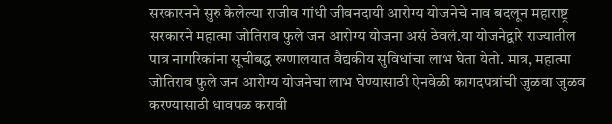सरकारनने सुरु केलेल्या राजीव गांधी जीवनदायी आरोग्य योजनेचे नाव बदलून महाराष्ट्र सरकारने महात्मा जोतिराव फुले जन आरोग्य योजना असं ठेवलं.या योजनेद्वारे राज्यातील पात्र नागरिकांना सूचीबद्ध रुग्णालयात वैद्यकीय सुविधांचा लाभ घेता येतो. मात्र, महात्मा जोतिराव फुले जन आरोग्य योजनेचा लाभ घेण्यासाठी ऐनवेळी कागदपत्रांची जुळवा जुळव करण्यासाठी धावपळ करावी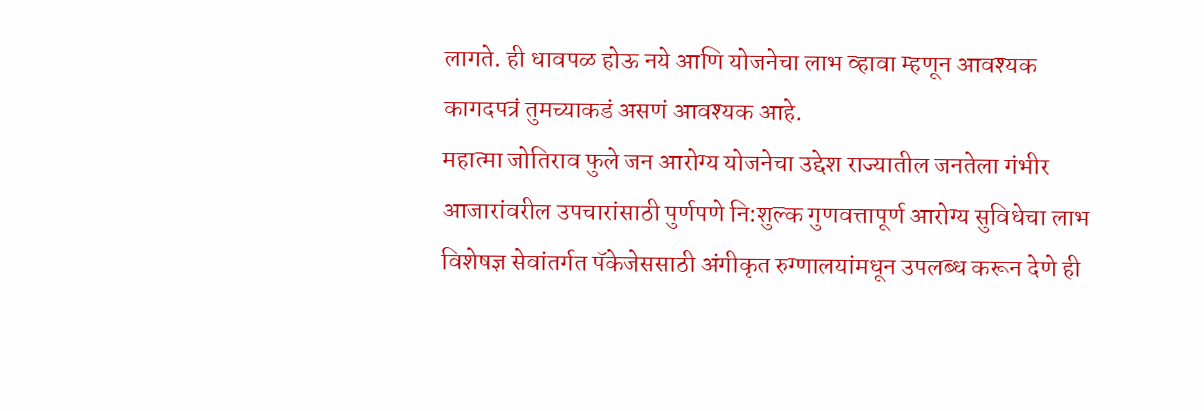लागते. ही धावपळ होऊ नये आणि योजनेचा लाभ व्हावा म्हणून आवश्यक कागदपत्रं तुमच्याकडं असणं आवश्यक आहे.
महात्मा जोतिराव फुले जन आरोग्य योजनेचा उद्देश राज्यातील जनतेला गंभीर आजारांवरील उपचारांसाठी पुर्णपणे नि:शुल्क गुणवत्तापूर्ण आरोग्य सुविधेचा लाभ विशेषज्ञ सेवांतर्गत पॅकेजेससाठी अंगीकृत रुग्णालयांमधून उपलब्ध करून देणे ही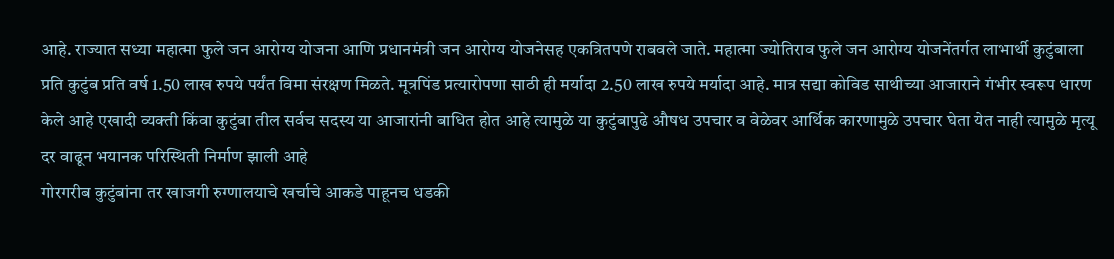आहे. राज्यात सध्या महात्मा फुले जन आरोग्य योजना आणि प्रधानमंत्री जन आरोग्य योजनेसह एकत्रितपणे राबवले जाते. महात्मा ज्योतिराव फुले जन आरोग्य योजनेंतर्गत लाभार्थी कुटुंबाला प्रति कुटुंब प्रति वर्ष 1.50 लाख रुपये पर्यंत विमा संरक्षण मिळते. मूत्रपिंड प्रत्यारोपणा साठी ही मर्यादा 2.50 लाख रुपये मर्यादा आहे. मात्र सद्या कोविड साथीच्या आजाराने गंभीर स्वरूप धारण केले आहे एखादी व्यक्ती किंवा कुटुंबा तील सर्वच सदस्य या आजारांनी बाधित होत आहे त्यामुळे या कुटुंबापुढे औषध उपचार व वेळेवर आर्थिक कारणामुळे उपचार घेता येत नाही त्यामुळे मृत्यू दर वाढून भयानक परिस्थिती निर्माण झाली आहे
गोरगरीब कुटुंबांना तर खाजगी रुग्णालयाचे खर्चाचे आकडे पाहूनच धडकी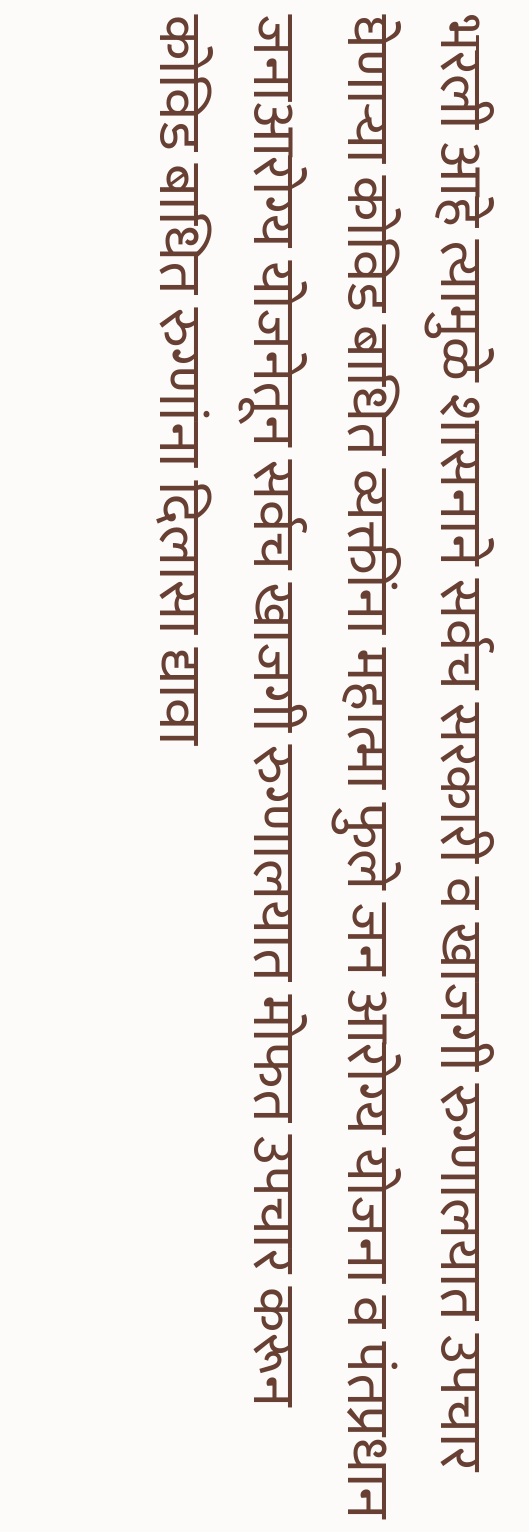भरली आहे त्यामुळे शासनाने सर्वच सरकारी व खाजगी रुग्णालयात उपचार घेणाऱ्या कोविड बाधित व्यक्तींना महात्मा फुले जन आरोग्य योजना व पंतप्रधान जनाआरोग्य योजनेतून सर्वच खाजगी रुग्णालयात मोफत उपचार करून कोविड बाधित रुग्णांना दिलासा द्यावा